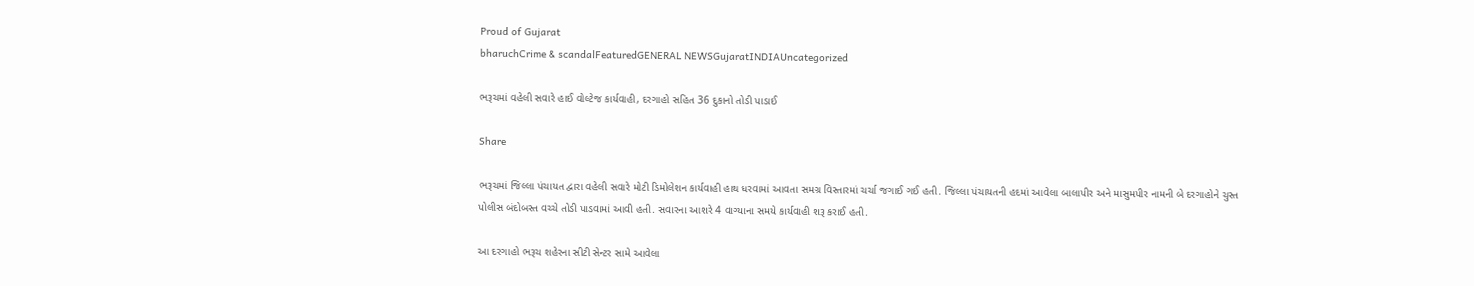Proud of Gujarat
bharuchCrime & scandalFeaturedGENERAL NEWSGujaratINDIAUncategorized

ભરૂચમાં વહેલી સવારે હાઈ વોલ્ટેજ કાર્યવાહી, દરગાહો સહિત 36 દુકાનો તોડી પાડાઈ

Share

ભરૂચમાં જિલ્લા પંચાયત દ્વારા વહેલી સવારે મોટી ડિમોલેશન કાર્યવાહી હાથ ધરવામાં આવતા સમગ્ર વિસ્તારમાં ચર્ચા જગાઈ ગઈ હતી. જિલ્લા પંચાયતની હદમાં આવેલા બાલાપીર અને માસુમપીર નામની બે દરગાહોને ચુસ્ત પોલીસ બંદોબસ્ત વચ્ચે તોડી પાડવામાં આવી હતી. સવારના આશરે 4 વાગ્યાના સમયે કાર્યવાહી શરૂ કરાઈ હતી.

આ દરગાહો ભરૂચ શહેરના સીટી સેન્ટર સામે આવેલા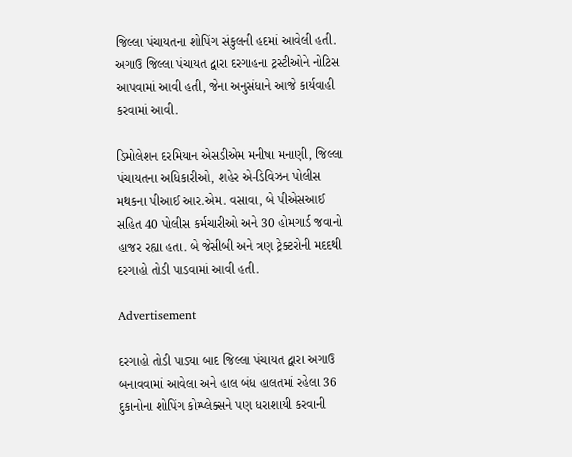જિલ્લા પંચાયતના શોપિંગ સંકુલની હદમાં આવેલી હતી. અગાઉ જિલ્લા પંચાયત દ્વારા દરગાહના ટ્રસ્ટીઓને નોટિસ આપવામાં આવી હતી, જેના અનુસંધાને આજે કાર્યવાહી કરવામાં આવી.

ડિમોલેશન દરમિયાન એસડીએમ મનીષા મનાણી, જિલ્લા પંચાયતના અધિકારીઓ, શહેર એ-ડિવિઝન પોલીસ મથકના પીઆઈ આર.એમ. વસાવા, બે પીએસઆઈ સહિત 40 પોલીસ કર્મચારીઓ અને 30 હોમગાર્ડ જવાનો હાજર રહ્યા હતા. બે જેસીબી અને ત્રણ ટ્રેક્ટરોની મદદથી દરગાહો તોડી પાડવામાં આવી હતી.

Advertisement

દરગાહો તોડી પાડ્યા બાદ જિલ્લા પંચાયત દ્વારા અગાઉ બનાવવામાં આવેલા અને હાલ બંધ હાલતમાં રહેલા 36 દુકાનોના શોપિંગ કોમ્પ્લેક્સને પણ ધરાશાયી કરવાની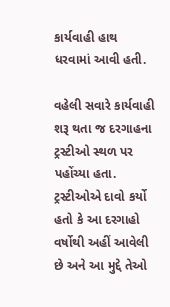કાર્યવાહી હાથ ધરવામાં આવી હતી.

વહેલી સવારે કાર્યવાહી શરૂ થતા જ દરગાહના ટ્રસ્ટીઓ સ્થળ પર પહોંચ્યા હતા. ટ્રસ્ટીઓએ દાવો કર્યો હતો કે આ દરગાહો વર્ષોથી અહીં આવેલી છે અને આ મુદ્દે તેઓ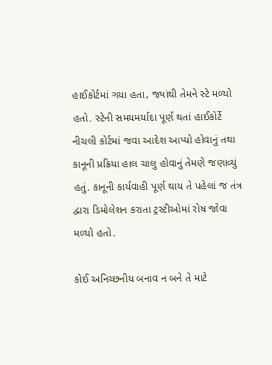હાઈકોર્ટમાં ગયા હતા, જ્યાંથી તેમને સ્ટે મળ્યો હતો. સ્ટેની સમયમર્યાદા પૂર્ણ થતાં હાઈકોર્ટે નીચલી કોર્ટમાં જવા આદેશ આપ્યો હોવાનું તથા કાનૂની પ્રક્રિયા હાલ ચાલુ હોવાનું તેમણે જણાવ્યું હતું. કાનૂની કાર્યવાહી પૂર્ણ થાય તે પહેલાં જ તંત્ર દ્વારા ડિમોલેશન કરાતા ટ્રસ્ટીઓમાં રોષ જોવા મળ્યો હતો.

કોઈ અનિચ્છનીય બનાવ ન બને તે માટે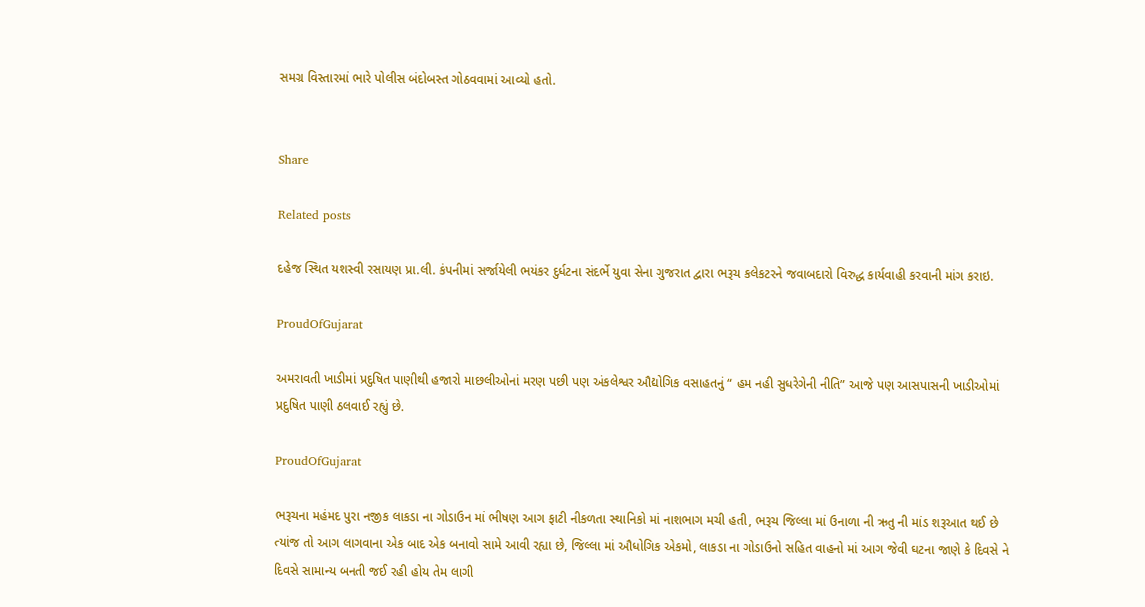સમગ્ર વિસ્તારમાં ભારે પોલીસ બંદોબસ્ત ગોઠવવામાં આવ્યો હતો.


Share

Related posts

દહેજ સ્થિત યશસ્વી રસાયણ પ્રા.લી. કંપનીમાં સર્જાયેલી ભયંકર દુર્ધટના સંદર્ભે યુવા સેના ગુજરાત દ્વારા ભરૂચ કલેકટરને જવાબદારો વિરુદ્ધ કાર્યવાહી કરવાની માંગ કરાઇ.

ProudOfGujarat

અમરાવતી ખાડીમાં પ્રદુષિત પાણીથી હજારો માછલીઓનાં મરણ પછી પણ અંકલેશ્વર ઔદ્યોગિક વસાહતનું “ હમ નહી સુધરેગેની નીતિ” આજે પણ આસપાસની ખાડીઓમાં પ્રદુષિત પાણી ઠલવાઈ રહ્યું છે.

ProudOfGujarat

ભરૂચના મહંમદ પુરા નજીક લાકડા ના ગોડાઉન માં ભીષણ આગ ફાટી નીકળતા સ્થાનિકો માં નાશભાગ મચી હતી, ભરૂચ જિલ્લા માં ઉનાળા ની ઋતુ ની માંડ શરૂઆત થઈ છે ત્યાંજ તો આગ લાગવાના એક બાદ એક બનાવો સામે આવી રહ્યા છે, જિલ્લા માં ઔધોગિક એકમો, લાકડા ના ગોડાઉનો સહિત વાહનો માં આગ જેવી ઘટના જાણે કે દિવસે ને દિવસે સામાન્ય બનતી જઈ રહી હોય તેમ લાગી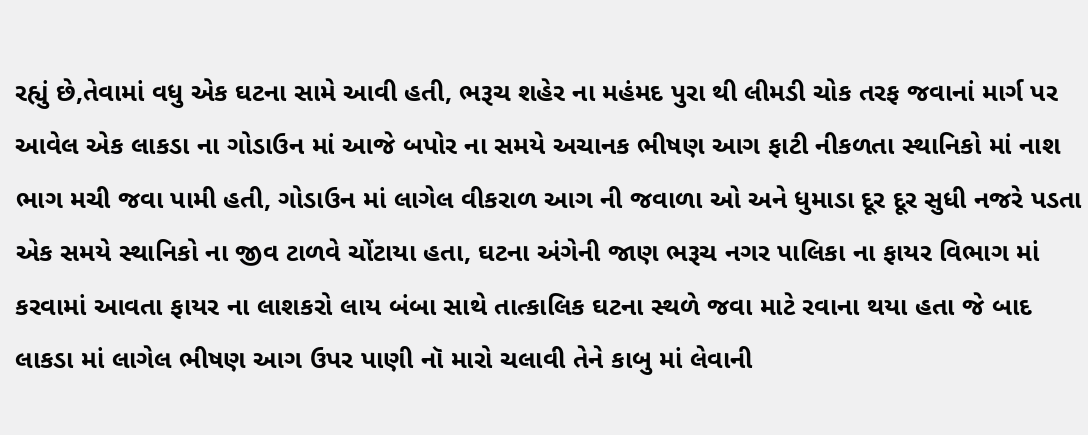રહ્યું છે,તેવામાં વધુ એક ઘટના સામે આવી હતી, ભરૂચ શહેર ના મહંમદ પુરા થી લીમડી ચોક તરફ જવાનાં માર્ગ પર આવેલ એક લાકડા ના ગોડાઉન માં આજે બપોર ના સમયે અચાનક ભીષણ આગ ફાટી નીકળતા સ્થાનિકો માં નાશ ભાગ મચી જવા પામી હતી, ગોડાઉન માં લાગેલ વીકરાળ આગ ની જવાળા ઓ અને ધુમાડા દૂર દૂર સુધી નજરે પડતા એક સમયે સ્થાનિકો ના જીવ ટાળવે ચોંટાયા હતા, ઘટના અંગેની જાણ ભરૂચ નગર પાલિકા ના ફાયર વિભાગ માં કરવામાં આવતા ફાયર ના લાશકરો લાય બંબા સાથે તાત્કાલિક ઘટના સ્થળે જવા માટે રવાના થયા હતા જે બાદ લાકડા માં લાગેલ ભીષણ આગ ઉપર પાણી નૉ મારો ચલાવી તેને કાબુ માં લેવાની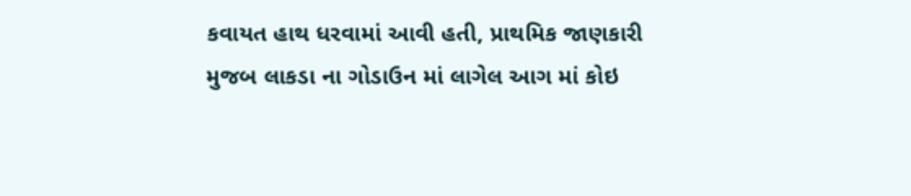કવાયત હાથ ધરવામાં આવી હતી, પ્રાથમિક જાણકારી મુજબ લાકડા ના ગોડાઉન માં લાગેલ આગ માં કોઇ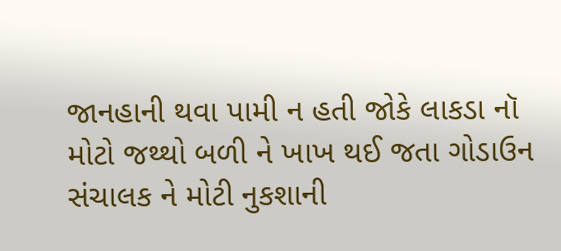જાનહાની થવા પામી ન હતી જોકે લાકડા નૉ મોટો જથ્થો બળી ને ખાખ થઈ જતા ગોડાઉન સંચાલક ને મોટી નુકશાની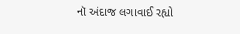નૉ અંદાજ લગાવાઈ રહ્યો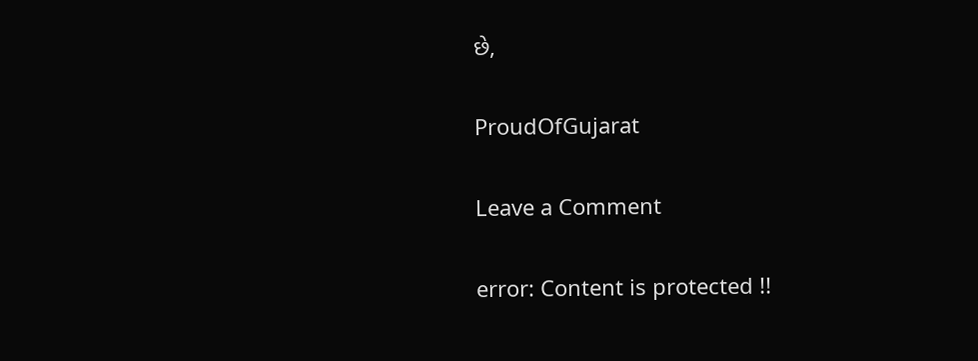છે,

ProudOfGujarat

Leave a Comment

error: Content is protected !!